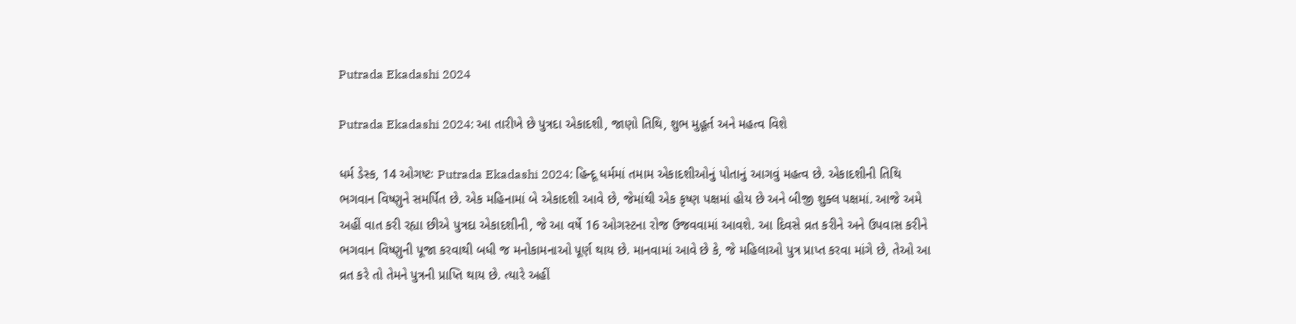Putrada Ekadashi 2024

Putrada Ekadashi 2024: આ તારીખે છે પુત્રદા એકાદશી, જાણો તિથિ, શુભ મુહૂર્ત અને મહત્વ વિશે

ધર્મ ડેસ્ક, 14 ઓગષ્ટઃ Putrada Ekadashi 2024: હિન્દૂ ધર્મમાં તમામ એકાદશીઓનું પોતાનું આગવું મહત્વ છે. એકાદશીની તિથિ ભગવાન વિષ્ણુને સમર્પિત છે. એક મહિનામાં બે એકાદશી આવે છે, જેમાંથી એક કૃષ્ણ પક્ષમાં હોય છે અને બીજી શુક્લ પક્ષમાં. આજે અમે અહીં વાત કરી રહ્યા છીએ પુત્રદા એકાદશીની, જે આ વર્ષે 16 ઓગસ્ટના રોજ ઉજવવામાં આવશે. આ દિવસે વ્રત કરીને અને ઉપવાસ કરીને ભગવાન વિષ્ણુની પૂજા કરવાથી બધી જ મનોકામનાઓ પૂર્ણ થાય છે. માનવામાં આવે છે કે, જે મહિલાઓ પુત્ર પ્રાપ્ત કરવા માંગે છે, તેઓ આ વ્રત કરે તો તેમને પુત્રની પ્રાપ્તિ થાય છે. ત્યારે અહીં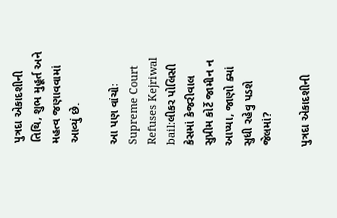પુત્રદા એકાદશીની તિથિ, શુભ મુહૂર્ત અને મહત્વ જણાવવામાં આવ્યું છે.

આ પણ વાંચોઃ Supreme Court Refuses Kejriwal bail:લીકર પોલિસી કેસમાં કેજરીવાલ સુપ્રીમ કોર્ટે જામીન ન આપ્યા, જાણો ક્યાં સુધી રહેવુ પડશે જેલમાં?

પુત્રદા એકાદશીની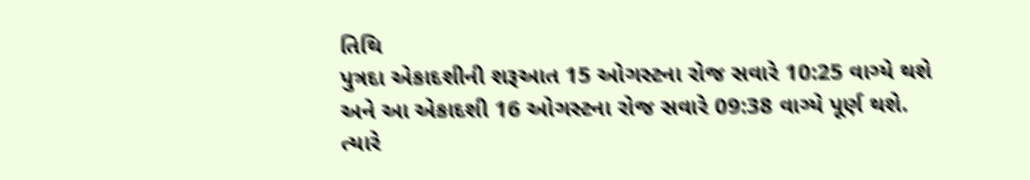તિથિ
પુત્રદા એકાદશીની શરૂઆત 15 ઓગસ્ટના રોજ સવારે 10:25 વાગ્યે થશે અને આ એકાદશી 16 ઓગસ્ટના રોજ સવારે 09:38 વાગ્યે પૂર્ણ થશે. ત્યારે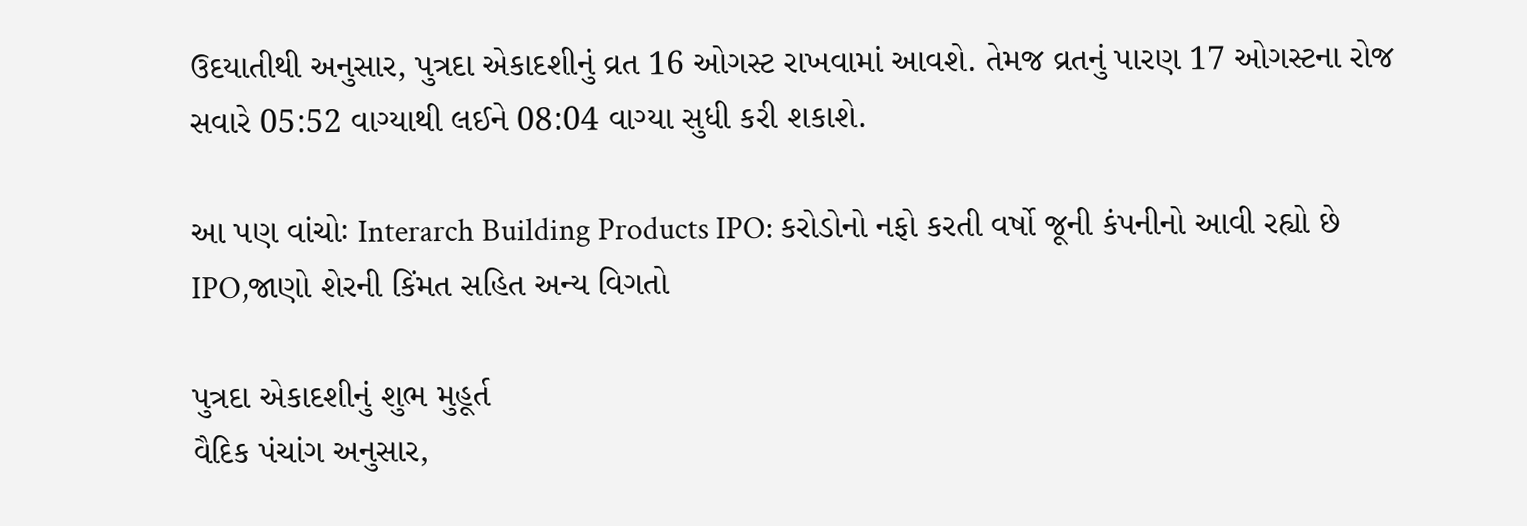ઉદયાતીથી અનુસાર, પુત્રદા એકાદશીનું વ્રત 16 ઓગસ્ટ રાખવામાં આવશે. તેમજ વ્રતનું પારણ 17 ઓગસ્ટના રોજ સવારે 05:52 વાગ્યાથી લઈને 08:04 વાગ્યા સુધી કરી શકાશે.

આ પણ વાંચોઃ Interarch Building Products IPO: કરોડોનો નફો કરતી વર્ષો જૂની કંપનીનો આવી રહ્યો છે IPO,જાણો શેરની કિંમત સહિત અન્ય વિગતો

પુત્રદા એકાદશીનું શુભ મુહૂર્ત
વૈદિક પંચાંગ અનુસાર,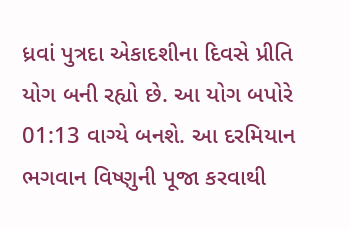ધ્રવાં પુત્રદા એકાદશીના દિવસે પ્રીતિ યોગ બની રહ્યો છે. આ યોગ બપોરે 01:13 વાગ્યે બનશે. આ દરમિયાન ભગવાન વિષ્ણુની પૂજા કરવાથી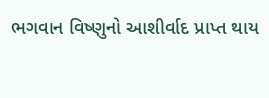ભગવાન વિષ્ણુનો આશીર્વાદ પ્રાપ્ત થાય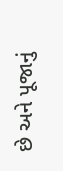છે અને પૂજાનું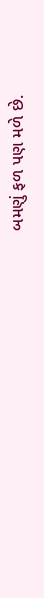બમણું ફળ પણ મળે છે.